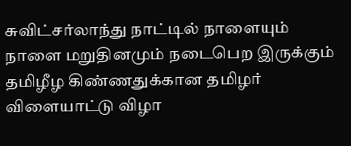சுவிட்சர்லாந்து நாட்டில் நாளையும் நாளை மறுதினமும் நடைபெற இருக்கும் தமிழீழ கிண்ணதுக்கான தமிழர் விளையாட்டு விழா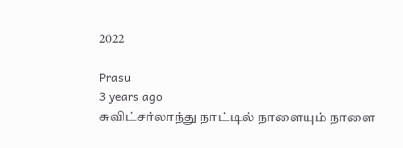2022

Prasu
3 years ago
சுவிட்சர்லாந்து நாட்டில் நாளையும் நாளை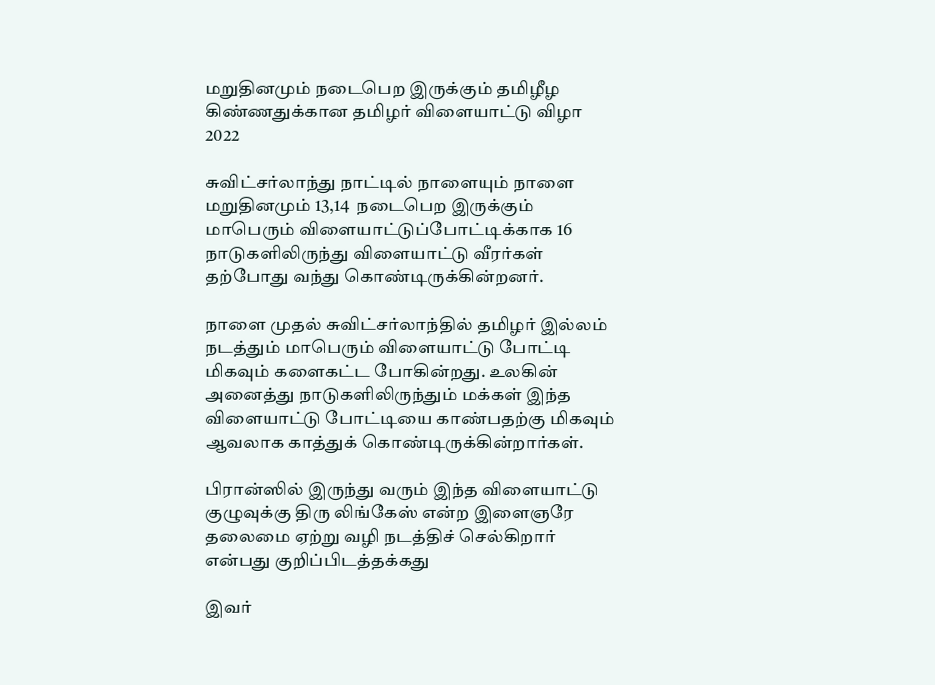மறுதினமும் நடைபெற இருக்கும் தமிழீழ கிண்ணதுக்கான தமிழர் விளையாட்டு விழா 2022

சுவிட்சர்லாந்து நாட்டில் நாளையும் நாளை மறுதினமும் 13,14  நடைபெற இருக்கும் மாபெரும் விளையாட்டுப்போட்டிக்காக 16 நாடுகளிலிருந்து விளையாட்டு வீரர்கள்  தற்போது வந்து கொண்டிருக்கின்றனர்.

நாளை முதல் சுவிட்சர்லாந்தில் தமிழர் இல்லம் நடத்தும் மாபெரும் விளையாட்டு போட்டி மிகவும் களைகட்ட போகின்றது. உலகின் அனைத்து நாடுகளிலிருந்தும் மக்கள் இந்த விளையாட்டு போட்டியை காண்பதற்கு மிகவும் ஆவலாக காத்துக் கொண்டிருக்கின்றார்கள்.

பிரான்ஸில் இருந்து வரும் இந்த விளையாட்டு குழுவுக்கு திரு லிங்கேஸ் என்ற இளைஞரே   தலைமை ஏற்று வழி நடத்திச் செல்கிறார் என்பது குறிப்பிடத்தக்கது

இவர்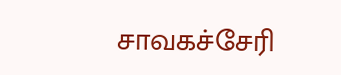சாவகச்சேரி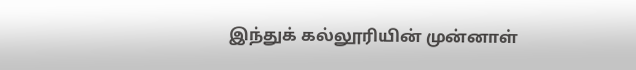இந்துக் கல்லூரியின் முன்னாள்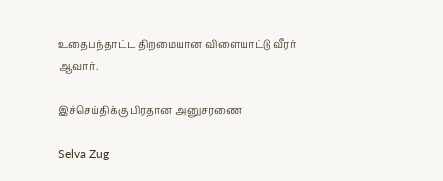உதைபந்தாட்ட திறமையான விளையாட்டு வீரர் ஆவார்.

இச்செய்திக்கு பிரதான அனுசரணை

Selva Zug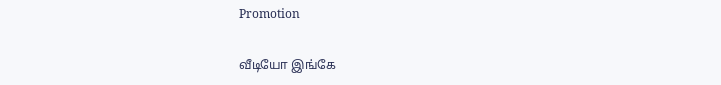Promotion

வீடியோ இங்கே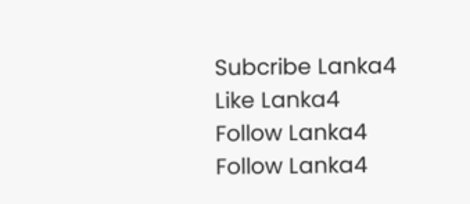Subcribe Lanka4
Like Lanka4
Follow Lanka4
Follow Lanka4